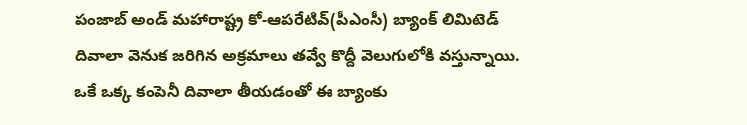పంజాబ్ అండ్ మహారాష్ట్ర కో-ఆపరేటివ్(పీఎంసీ) బ్యాంక్ లిమిటెడ్ దివాలా వెనుక జరిగిన అక్రమాలు తవ్వే కొద్దీ వెలుగులోకి వస్తున్నాయి. ఒకే ఒక్క కంపెనీ దివాలా తీయడంతో ఈ బ్యాంకు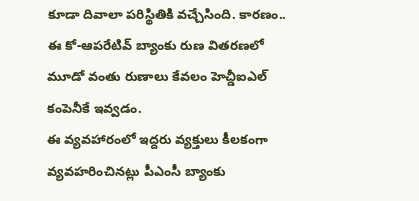కూడా దివాలా పరిస్థితికి వచ్చేసింది. కారణం.. ఈ కో-ఆపరేటివ్ బ్యాంకు రుణ వితరణలో మూడో వంతు రుణాలు కేవలం హెచ్డీఐఎల్ కంపెనీకే ఇవ్వడం.
ఈ వ్యవహారంలో ఇద్దరు వ్యక్తులు కీలకంగా వ్యవహరించినట్లు పీఎంసీ బ్యాంకు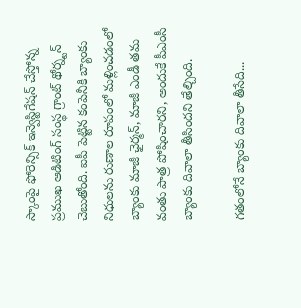స్కాంపై ఫోరెన్సిక్ ఇన్వెస్టిగేషన్ చేస్తోన్న ప్రముఖ ఆడిటింగ్ సంస్థ గ్రాంట్ థోర్న్టన్ చెబుతోంది. ఐపీ పెట్టిన కంపెనీకి బ్యాంకు నిధులను రుణాల రూపంలో మళ్లించడంలో బ్యాంకు మాజీ ఛైర్మన్, మాజీ ఎండీ తమ వంతు పాత్ర పోషించారని, అందుకే పీఎంసీ బ్యాంకు దివాలా తీసిందని తేల్చింది.

గతంలోనే బ్యాంకు దివాలా తీసేది...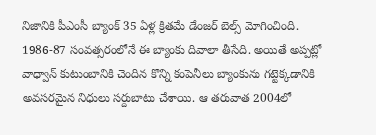నిజానికి పీఎంసీ బ్యాంక్ 35 ఏళ్ల క్రితమే డేంజర్ బెల్స్ మోగించింది. 1986-87 సంవత్సరంలోనే ఈ బ్యాంకు దివాలా తీసేది. అయితే అప్పట్లో వాధ్వాన్ కుటుంబానికి చెందిన కొన్ని కంపెనీలు బ్యాంకును గట్టెక్కడానికి అవసరమైన నిధులు సర్దుబాటు చేశాయి. ఆ తరువాత 2004లో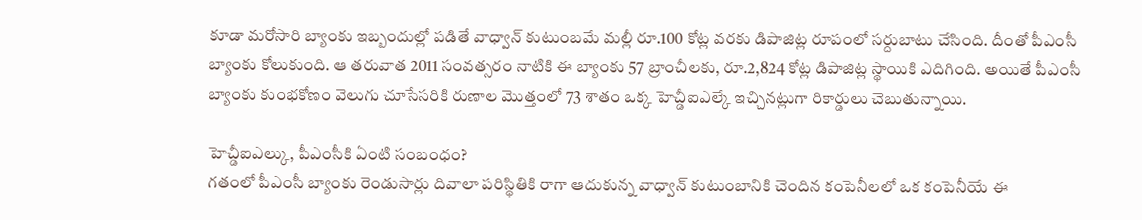కూడా మరోసారి బ్యాంకు ఇబ్బందుల్లో పడితే వాధ్వాన్ కుటుంబమే మల్లీ రూ.100 కోట్ల వరకు డిపాజిట్ల రూపంలో సర్దుబాటు చేసింది. దీంతో పీఎంసీ బ్యాంకు కోలుకుంది. ఆ తరువాత 2011 సంవత్సరం నాటికి ఈ బ్యాంకు 57 బ్రాంచీలకు, రూ.2,824 కోట్ల డిపాజిట్ల స్థాయికి ఎదిగింది. అయితే పీఎంసీ బ్యాంకు కుంభకోణం వెలుగు చూసేసరికి రుణాల మొత్తంలో 73 శాతం ఒక్క హెచ్డీఐఎల్కే ఇచ్చినట్లుగా రికార్డులు చెబుతున్నాయి.

హెచ్డీఐఎల్కు, పీఎంసీకి ఏంటి సంబంధం?
గతంలో పీఎంసీ బ్యాంకు రెండుసార్లు దివాలా పరిస్థితికి రాగా ఆదుకున్న వాధ్వాన్ కుటుంబానికి చెందిన కంపెనీలలో ఒక కంపెనీయే ఈ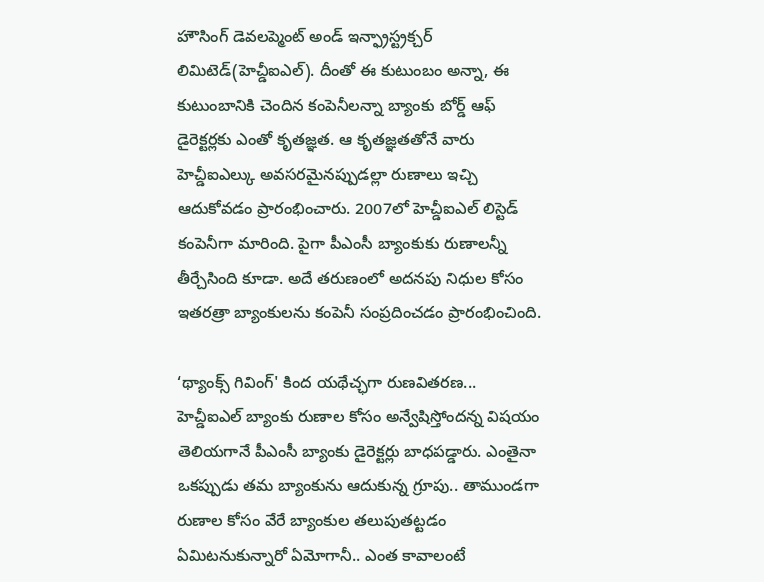హౌసింగ్ డెవలప్మెంట్ అండ్ ఇన్ఫ్రాస్ట్రక్చర్ లిమిటెడ్(హెచ్డీఐఎల్). దీంతో ఈ కుటుంబం అన్నా, ఈ కుటుంబానికి చెందిన కంపెనీలన్నా బ్యాంకు బోర్డ్ ఆఫ్ డైరెక్టర్లకు ఎంతో కృతజ్ఞత. ఆ కృతజ్ఞతతోనే వారు హెచ్డీఐఎల్కు అవసరమైనప్పుడల్లా రుణాలు ఇచ్చి ఆదుకోవడం ప్రారంభించారు. 2007లో హెచ్డీఐఎల్ లిస్టెడ్ కంపెనీగా మారింది. పైగా పీఎంసీ బ్యాంకుకు రుణాలన్నీ తీర్చేసింది కూడా. అదే తరుణంలో అదనపు నిధుల కోసం ఇతరత్రా బ్యాంకులను కంపెనీ సంప్రదించడం ప్రారంభించింది.

‘థ్యాంక్స్ గివింగ్' కింద యథేచ్ఛగా రుణవితరణ...
హెచ్డీఐఎల్ బ్యాంకు రుణాల కోసం అన్వేషిస్తోందన్న విషయం తెలియగానే పీఎంసీ బ్యాంకు డైరెక్టర్లు బాధపడ్డారు. ఎంతైనా ఒకప్పుడు తమ బ్యాంకును ఆదుకున్న గ్రూపు.. తాముండగా రుణాల కోసం వేరే బ్యాంకుల తలుపుతట్టడం ఏమిటనుకున్నారో ఏమోగానీ.. ఎంత కావాలంటే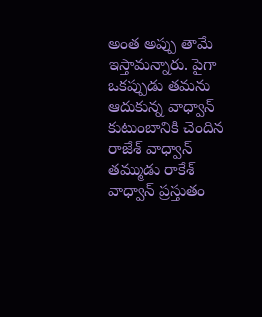అంత అప్పు తామే ఇస్తామన్నారు. పైగా ఒకప్పుడు తమను ఆదుకున్న వాధ్వాన్ కుటుంబానికి చెందిన రాజేశ్ వాధ్వాన్ తమ్ముడు రాకేశ్ వాధ్వాన్ ప్రస్తుతం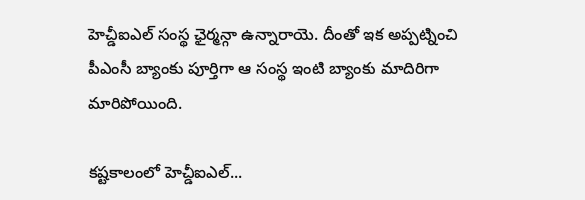హెచ్డీఐఎల్ సంస్థ ఛైర్మన్గా ఉన్నారాయె. దీంతో ఇక అప్పట్నించి పీఎంసీ బ్యాంకు పూర్తిగా ఆ సంస్థ ఇంటి బ్యాంకు మాదిరిగా మారిపోయింది.

కష్టకాలంలో హెచ్డీఐఎల్...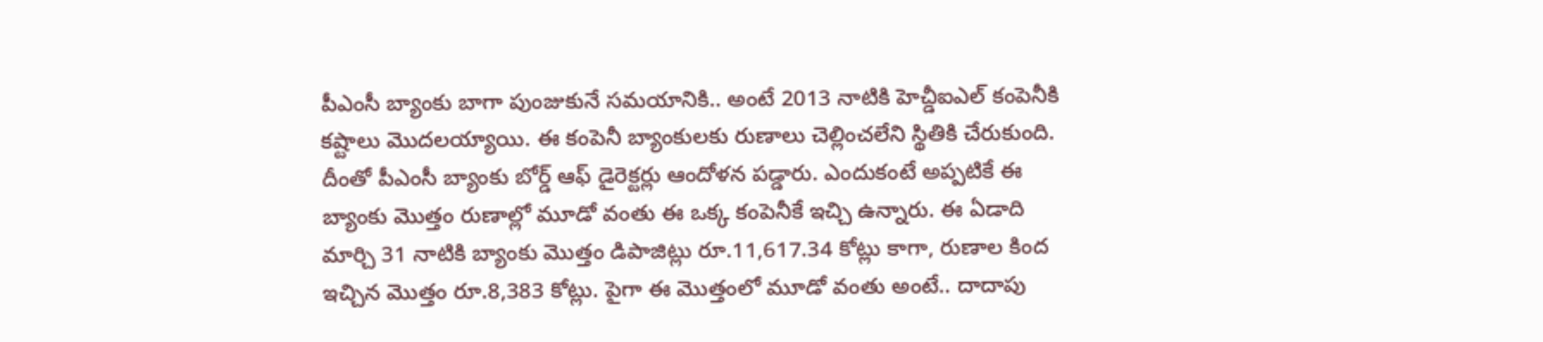పీఎంసీ బ్యాంకు బాగా పుంజుకునే సమయానికి.. అంటే 2013 నాటికి హెచ్డీఐఎల్ కంపెనీకి కష్టాలు మొదలయ్యాయి. ఈ కంపెనీ బ్యాంకులకు రుణాలు చెల్లించలేని స్థితికి చేరుకుంది. దీంతో పీఎంసీ బ్యాంకు బోర్డ్ ఆఫ్ డైరెక్టర్లు ఆందోళన పడ్డారు. ఎందుకంటే అప్పటికే ఈ బ్యాంకు మొత్తం రుణాల్లో మూడో వంతు ఈ ఒక్క కంపెనీకే ఇచ్చి ఉన్నారు. ఈ ఏడాది మార్చి 31 నాటికి బ్యాంకు మొత్తం డిపాజిట్లు రూ.11,617.34 కోట్లు కాగా, రుణాల కింద ఇచ్చిన మొత్తం రూ.8,383 కోట్లు. పైగా ఈ మొత్తంలో మూడో వంతు అంటే.. దాదాపు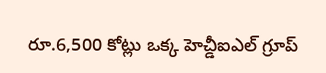రూ.6,500 కోట్లు ఒక్క హెచ్డీఐఎల్ గ్రూప్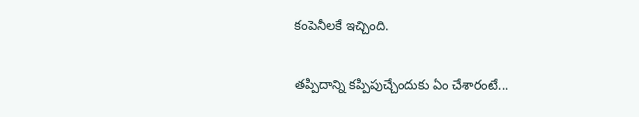కంపెనీలకే ఇచ్చింది.

తప్పిదాన్ని కప్పిపుచ్చేందుకు ఏం చేశారంటే...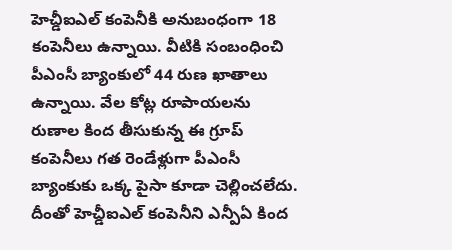హెచ్డీఐఎల్ కంపెనీకి అనుబంధంగా 18 కంపెనీలు ఉన్నాయి. వీటికి సంబంధించి పీఎంసీ బ్యాంకులో 44 రుణ ఖాతాలు ఉన్నాయి. వేల కోట్ల రూపాయలను రుణాల కింద తీసుకున్న ఈ గ్రూప్ కంపెనీలు గత రెండేళ్లుగా పీఎంసీ బ్యాంకుకు ఒక్క పైసా కూడా చెల్లించలేదు. దీంతో హెచ్డీఐఎల్ కంపెనీని ఎన్పీఏ కింద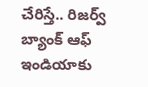చేరిస్తే.. రిజర్వ్ బ్యాంక్ ఆఫ్ ఇండియాకు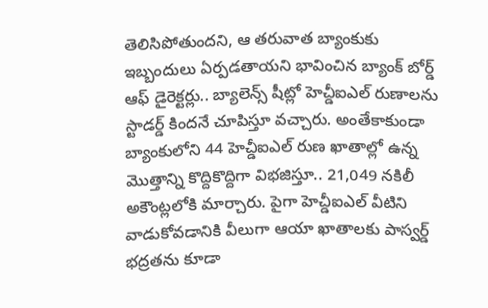తెలిసిపోతుందని, ఆ తరువాత బ్యాంకుకు ఇబ్బందులు ఏర్పడతాయని భావించిన బ్యాంక్ బోర్డ్ ఆఫ్ డైరెక్టర్లు.. బ్యాలెన్స్ షీట్లో హెచ్డీఐఎల్ రుణాలను స్టాడర్డ్ కిందనే చూపిస్తూ వచ్చారు. అంతేకాకుండా బ్యాంకులోని 44 హెచ్డీఐఎల్ రుణ ఖాతాల్లో ఉన్న మొత్తాన్ని కొద్దికొద్దిగా విభజిస్తూ.. 21,049 నకిలీ అకౌంట్లలోకి మార్చారు. పైగా హెచ్డీఐఎల్ వీటిని వాడుకోవడానికి వీలుగా ఆయా ఖాతాలకు పాస్వర్డ్ భద్రతను కూడా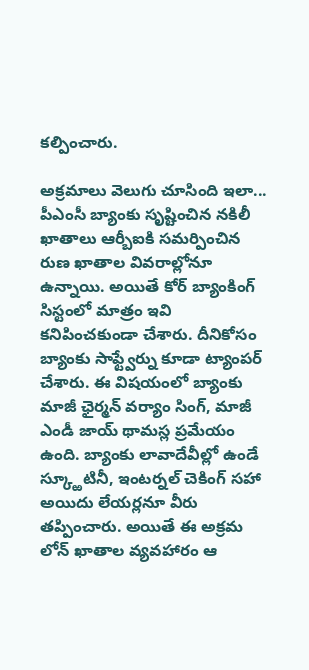కల్పించారు.

అక్రమాలు వెలుగు చూసింది ఇలా...
పీఎంసీ బ్యాంకు సృష్టించిన నకిలీ ఖాతాలు ఆర్బీఐకి సమర్పించిన రుణ ఖాతాల వివరాల్లోనూ ఉన్నాయి. అయితే కోర్ బ్యాంకింగ్ సిస్టంలో మాత్రం ఇవి కనిపించకుండా చేశారు. దీనికోసం బ్యాంకు సాఫ్ట్వేర్ను కూడా ట్యాంపర్ చేశారు. ఈ విషయంలో బ్యాంకు మాజీ ఛైర్మన్ వర్యాం సింగ్, మాజీ ఎండీ జాయ్ థామస్ల ప్రమేయం ఉంది. బ్యాంకు లావాదేవీల్లో ఉండే స్క్ఱూటినీ, ఇంటర్నల్ చెకింగ్ సహా అయిదు లేయర్లనూ వీరు తప్పించారు. అయితే ఈ అక్రమ లోన్ ఖాతాల వ్యవహారం ఆ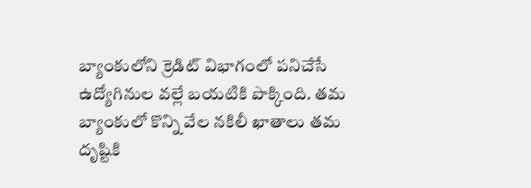బ్యాంకులోని క్రెడిట్ విభాగంలో పనిచేసే ఉద్యోగినుల వల్లే బయటికి పొక్కింది. తమ బ్యాంకులో కొన్ని వేల నకిలీ ఖాతాలు తమ దృష్టికి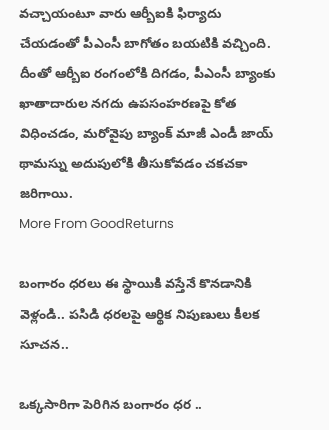వచ్చాయంటూ వారు ఆర్బీఐకి ఫిర్యాదు చేయడంతో పీఎంసీ బాగోతం బయటికి వచ్చింది. దీంతో ఆర్బీఐ రంగంలోకి దిగడం, పీఎంసీ బ్యాంకు ఖాతాదారుల నగదు ఉపసంహరణపై కోత విధించడం, మరోవైపు బ్యాంక్ మాజీ ఎండీ జాయ్ థామస్ను అదుపులోకి తీసుకోవడం చకచకా జరిగాయి.
More From GoodReturns

బంగారం ధరలు ఈ స్థాయికి వస్తేనే కొనడానికి వెళ్లండి.. పసిడి ధరలపై ఆర్థిక నిపుణులు కీలక సూచన..

ఒక్కసారిగా పెరిగిన బంగారం ధర ..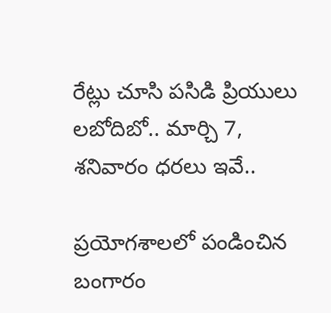రేట్లు చూసి పసిడి ప్రియులు లబోదిబో.. మార్చి 7, శనివారం ధరలు ఇవే..

ప్రయోగశాలలో పండించిన బంగారం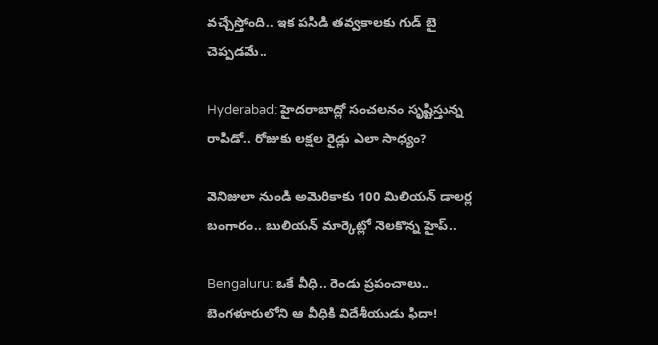వచ్చేస్తోంది.. ఇక పసిడి తవ్వకాలకు గుడ్ బై చెప్పడమే..

Hyderabad: హైదరాబాద్లో సంచలనం సృష్టిస్తున్న రాపిడో.. రోజుకు లక్షల రైడ్లు ఎలా సాధ్యం?

వెనిజులా నుండి అమెరికాకు 100 మిలియన్ డాలర్ల బంగారం.. బులియన్ మార్కెట్లో నెలకొన్న హైప్..

Bengaluru: ఒకే వీధి.. రెండు ప్రపంచాలు.. బెంగళూరులోని ఆ వీధికి విదేశీయుడు ఫిదా!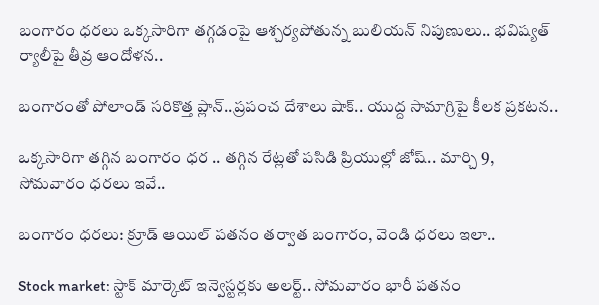బంగారం ధరలు ఒక్కసారిగా తగ్గడంపై ఆశ్చర్యపోతున్న బులియన్ నిపుణులు.. భవిష్యత్ ర్యాలీపై తీవ్ర ఆందోళన..

బంగారంతో పోలాండ్ సరికొత్త ప్లాన్..ప్రపంచ దేశాలు షాక్.. యుద్ద సామాగ్రిపై కీలక ప్రకటన..

ఒక్కసారిగా తగ్గిన బంగారం ధర .. తగ్గిన రేట్లతో పసిడి ప్రియుల్లో జోష్.. మార్చి 9, సోమవారం ధరలు ఇవే..

బంగారం ధరలు: క్రూడ్ ఆయిల్ పతనం తర్వాత బంగారం, వెండి ధరలు ఇలా..

Stock market: స్టాక్ మార్కెట్ ఇన్వెస్టర్లకు అలర్ట్.. సోమవారం భారీ పతనం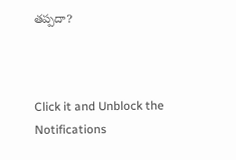తప్పదా?



Click it and Unblock the Notifications